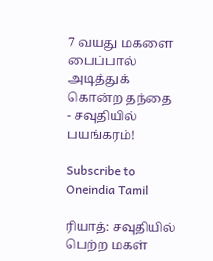7 வயது மகளை பைப்பால் அடித்துக் கொன்ற தந்தை - சவுதியில் பயங்கரம்!

Subscribe to Oneindia Tamil

ரியாத்: சவுதியில் பெற்ற மகள்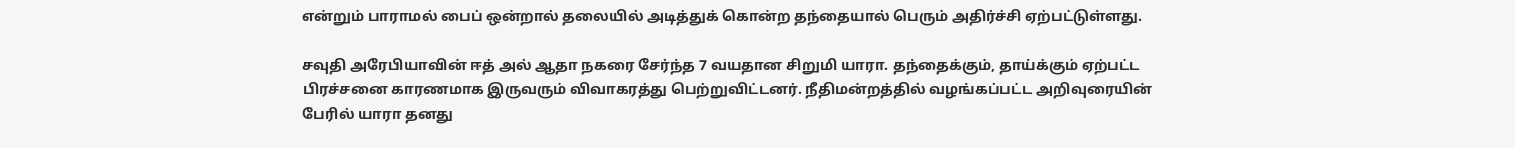என்றும் பாராமல் பைப் ஒன்றால் தலையில் அடித்துக் கொன்ற தந்தையால் பெரும் அதிர்ச்சி ஏற்பட்டுள்ளது.

சவுதி அரேபியாவின் ஈத் அல் ஆதா நகரை சேர்ந்த 7 வயதான சிறுமி யாரா. தந்தைக்கும், தாய்க்கும் ஏற்பட்ட பிரச்சனை காரணமாக இருவரும் விவாகரத்து பெற்றுவிட்டனர். நீதிமன்றத்தில் வழங்கப்பட்ட அறிவுரையின் பேரில் யாரா தனது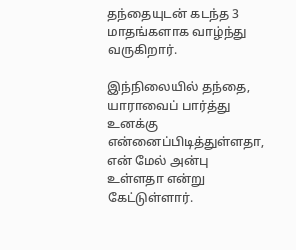தந்தையுடன் கடந்த 3 மாதங்களாக வாழ்ந்து வருகிறார்.

இந்நிலையில் தந்தை, யாராவைப் பார்த்து உனக்கு என்னைப்பிடித்துள்ளதா, என் மேல் அன்பு உள்ளதா என்று கேட்டுள்ளார்.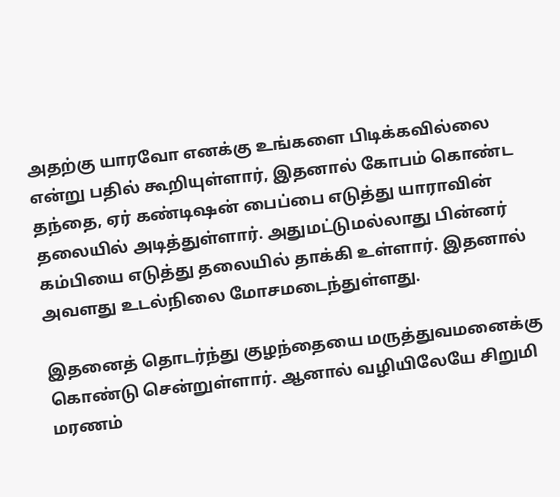அதற்கு யாரவோ எனக்கு உங்களை பிடிக்கவில்லை என்று பதில் கூறியுள்ளார், இதனால் கோபம் கொண்ட தந்தை, ஏர் கண்டிஷன் பைப்பை எடுத்து யாராவின் தலையில் அடித்துள்ளார். அதுமட்டுமல்லாது பின்னர் கம்பியை எடுத்து தலையில் தாக்கி உள்ளார். இதனால் அவளது உடல்நிலை மோசமடைந்துள்ளது.

இதனைத் தொடர்ந்து குழந்தையை மருத்துவமனைக்கு கொண்டு சென்றுள்ளார். ஆனால் வழியிலேயே சிறுமி மரணம்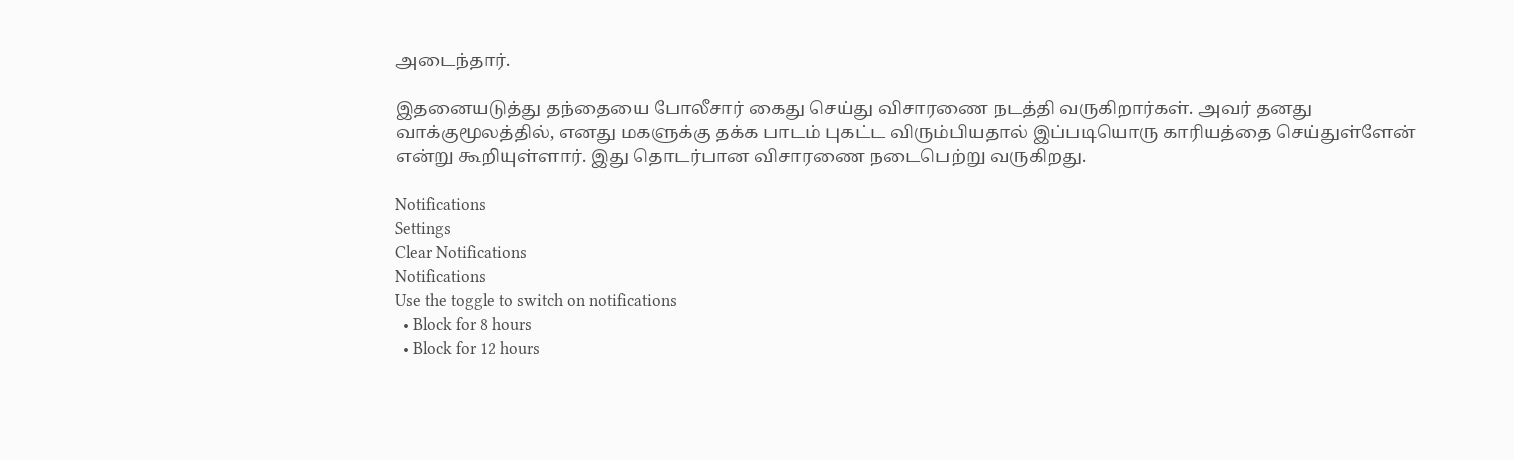அடைந்தார்.

இதனையடுத்து தந்தையை போலீசார் கைது செய்து விசாரணை நடத்தி வருகிறார்கள். அவர் தனது வாக்குமூலத்தில், எனது மகளுக்கு தக்க பாடம் புகட்ட விரும்பியதால் இப்படியொரு காரியத்தை செய்துள்ளேன் என்று கூறியுள்ளார். இது தொடர்பான விசாரணை நடைபெற்று வருகிறது.

Notifications
Settings
Clear Notifications
Notifications
Use the toggle to switch on notifications
  • Block for 8 hours
  • Block for 12 hours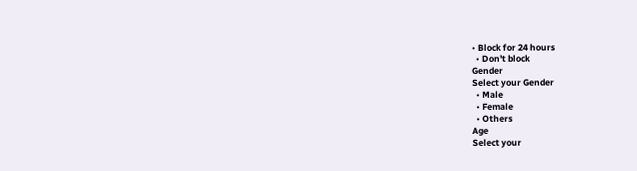• Block for 24 hours
  • Don't block
Gender
Select your Gender
  • Male
  • Female
  • Others
Age
Select your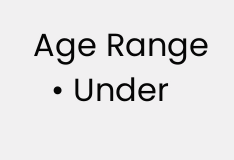Age Range
  • Under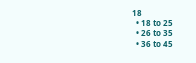18
  • 18 to 25
  • 26 to 35
  • 36 to 45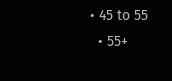• 45 to 55
  • 55+